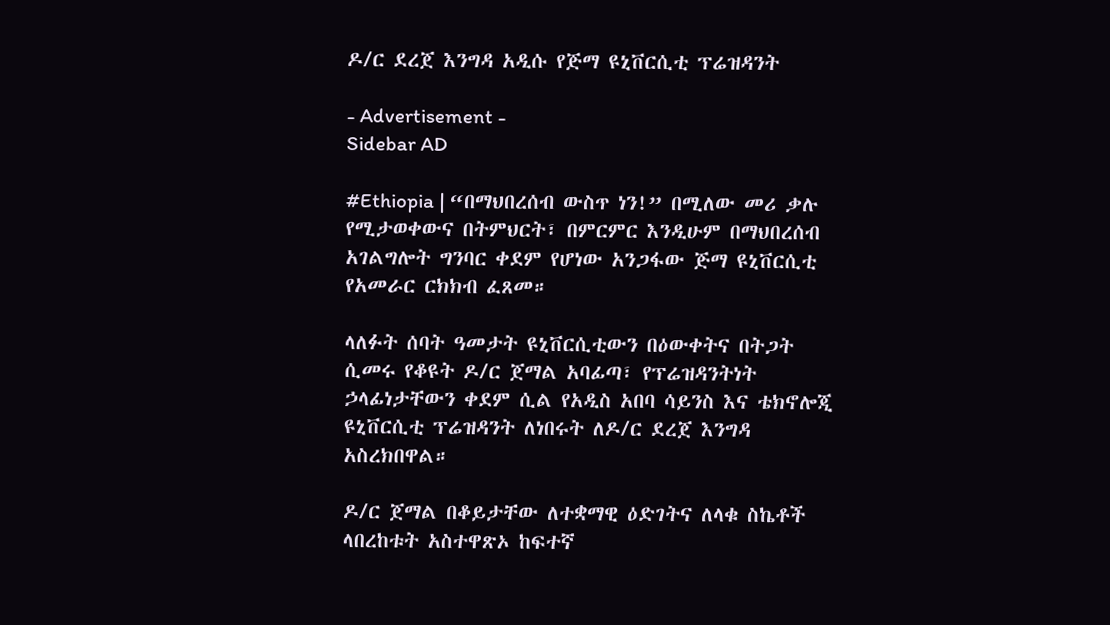ዶ/ር ደረጀ እንግዳ አዲሱ የጅማ ዩኒቨርሲቲ ፕሬዝዳንት

- Advertisement -
Sidebar AD

#Ethiopia | “በማህበረሰብ ውስጥ ነን!” በሚለው መሪ ቃሉ የሚታወቀውና በትምህርት፣ በምርምር እንዲሁም በማህበረሰብ አገልግሎት ግንባር ቀደም የሆነው አንጋፋው ጅማ ዩኒቨርሲቲ የአመራር ርክክብ ፈጸመ።

ላለፉት ሰባት ዓመታት ዩኒቨርሲቲውን በዕውቀትና በትጋት ሲመሩ የቆዩት ዶ/ር ጀማል አባፊጣ፣ የፕሬዝዳንትነት ኃላፊነታቸውን ቀደም ሲል የአዲስ አበባ ሳይንስ እና ቴክኖሎጂ ዩኒቨርሲቲ ፕሬዝዳንት ለነበሩት ለዶ/ር ደረጀ እንግዳ አስረክበዋል።

ዶ/ር ጀማል በቆይታቸው ለተቋማዊ ዕድገትና ለላቁ ስኬቶች ላበረከቱት አስተዋጽኦ ከፍተኛ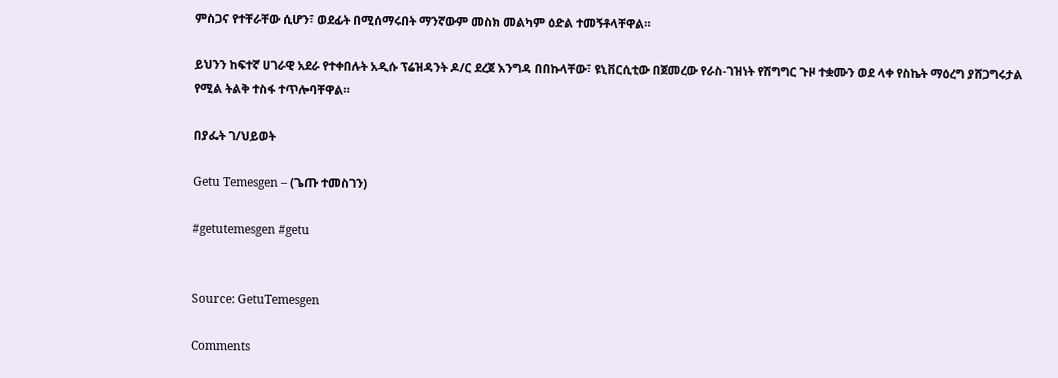ምስጋና የተቸራቸው ሲሆን፣ ወደፊት በሚሰማሩበት ማንኛውም መስክ መልካም ዕድል ተመኝቶላቸዋል።

ይህንን ከፍተኛ ሀገራዊ አደራ የተቀበሉት አዲሱ ፕሬዝዳንት ዶ/ር ደረጀ እንግዳ በበኩላቸው፣ ዩኒቨርሲቲው በጀመረው የራስ-ገዝነት የሽግግር ጉዞ ተቋሙን ወደ ላቀ የስኬት ማዕረግ ያሸጋግሩታል የሚል ትልቅ ተስፋ ተጥሎባቸዋል።

በያፌት ገ/ህይወት

Getu Temesgen – (ጌጡ ተመስገን)

#getutemesgen #getu


Source: GetuTemesgen

Comments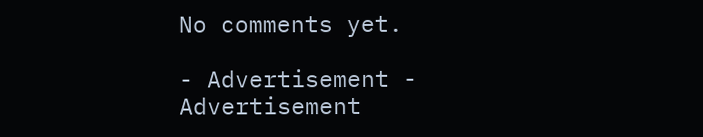No comments yet.

- Advertisement -
Advertisement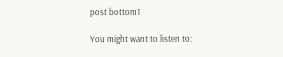post bottom1

You might want to listen to: